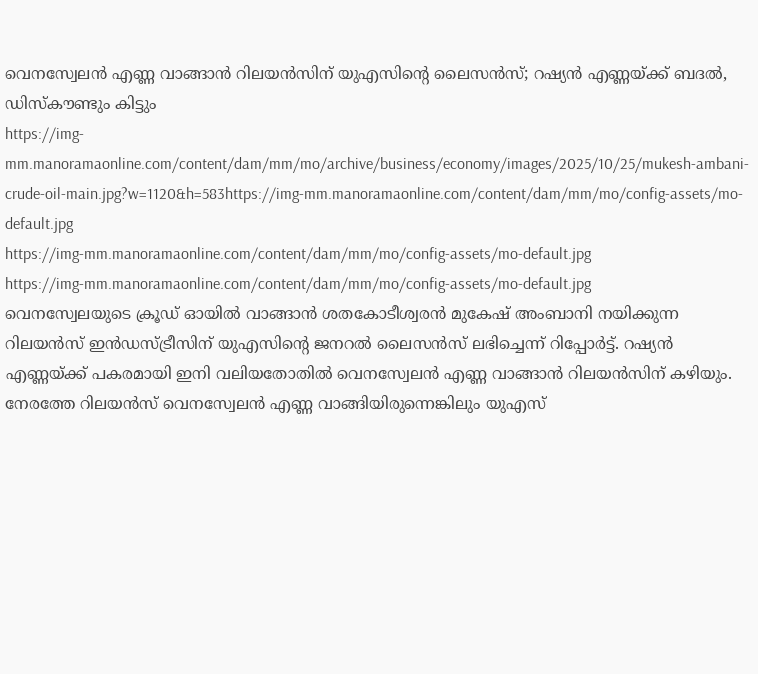വെനസ്വേലൻ എണ്ണ വാങ്ങാൻ റിലയൻസിന് യുഎസിന്റെ ലൈസൻസ്; റഷ്യൻ എണ്ണയ്ക്ക് ബദൽ, ഡിസ്കൗണ്ടും കിട്ടും
https://img-mm.manoramaonline.com/content/dam/mm/mo/archive/business/economy/images/2025/10/25/mukesh-ambani-crude-oil-main.jpg?w=1120&h=583https://img-mm.manoramaonline.com/content/dam/mm/mo/config-assets/mo-default.jpg
https://img-mm.manoramaonline.com/content/dam/mm/mo/config-assets/mo-default.jpg
https://img-mm.manoramaonline.com/content/dam/mm/mo/config-assets/mo-default.jpg
വെനസ്വേലയുടെ ക്രൂഡ് ഓയിൽ വാങ്ങാൻ ശതകോടീശ്വരൻ മുകേഷ് അംബാനി നയിക്കുന്ന റിലയൻസ് ഇൻഡസ്ട്രീസിന് യുഎസിന്റെ ജനറൽ ലൈസൻസ് ലഭിച്ചെന്ന് റിപ്പോർട്ട്. റഷ്യൻ എണ്ണയ്ക്ക് പകരമായി ഇനി വലിയതോതിൽ വെനസ്വേലൻ എണ്ണ വാങ്ങാൻ റിലയൻസിന് കഴിയും.
നേരത്തേ റിലയൻസ് വെനസ്വേലൻ എണ്ണ വാങ്ങിയിരുന്നെങ്കിലും യുഎസ്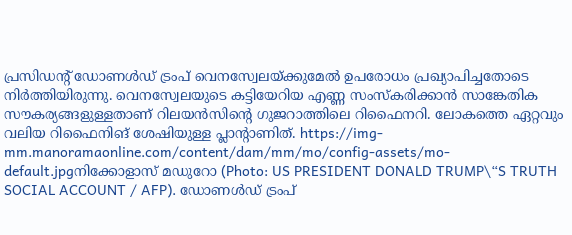പ്രസിഡന്റ് ഡോണൾഡ് ട്രംപ് വെനസ്വേലയ്ക്കുമേൽ ഉപരോധം പ്രഖ്യാപിച്ചതോടെ നിർത്തിയിരുന്നു. വെനസ്വേലയുടെ കട്ടിയേറിയ എണ്ണ സംസ്കരിക്കാൻ സാങ്കേതിക സൗകര്യങ്ങളുള്ളതാണ് റിലയൻസിന്റെ ഗുജറാത്തിലെ റിഫൈനറി. ലോകത്തെ ഏറ്റവും വലിയ റിഫൈനിങ് ശേഷിയുള്ള പ്ലാന്റാണിത്. https://img-mm.manoramaonline.com/content/dam/mm/mo/config-assets/mo-default.jpgനിക്കോളാസ് മഡുറോ (Photo: US PRESIDENT DONALD TRUMP\“S TRUTH SOCIAL ACCOUNT / AFP). ഡോണൾഡ് ട്രംപ്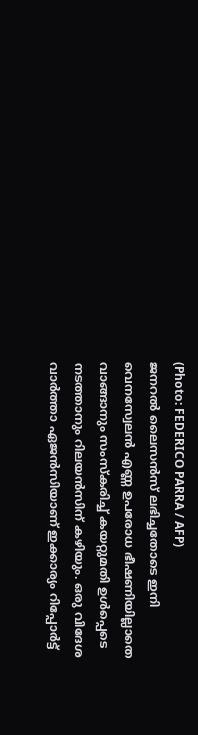(Photo: FEDERICO PARRA / AFP)
ജനറൽ ലൈസൻസ് ലഭിച്ചതോടെ ഇനി വെനസ്വേലൻ എണ്ണ ഉപരോധ ഭീഷണിയില്ലാതെ വാങ്ങാനും സംസ്കരിച്ച് കയറ്റുമതി ഉൾപ്പെടെ നടത്താനും റിലയൻസിന് കഴിയും. ഒരു വിദേശ വാർത്താ ഏജൻസിയാണ് ഇക്കാര്യം റിപ്പോർട്ട്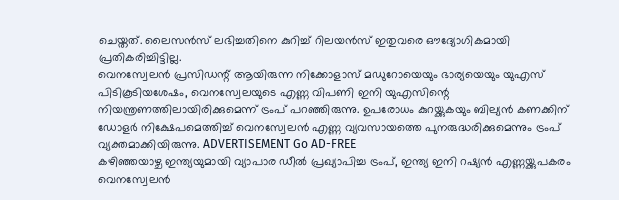ചെയ്തത്. ലൈസൻസ് ലഭിച്ചതിനെ കുറിച്ച് റിലയൻസ് ഇതുവരെ ഔദ്യോഗികമായി പ്രതികരിച്ചിട്ടില്ല.
വെനസ്വേലൻ പ്രസിഡന്റ് ആയിരുന്ന നിക്കോളാസ് മഡുറോയെയും ഭാര്യയെയും യുഎസ് പിടികൂടിയശേഷം, വെനസ്വേലയുടെ എണ്ണ വിപണി ഇനി യുഎസിന്റെ നിയന്ത്രണത്തിലായിരിക്കുമെന്ന് ട്രംപ് പറഞ്ഞിരുന്നു. ഉപരോധം കുറയ്ക്കുകയും ബില്യൻ കണക്കിന് ഡോളർ നിക്ഷേപമെത്തിച്ച് വെനസ്വേലൻ എണ്ണ വ്യവസായത്തെ പുനരുദ്ധരിക്കുമെന്നും ട്രംപ് വ്യക്തമാക്കിയിരുന്നു. ADVERTISEMENT Go AD-FREE
കഴിഞ്ഞയാഴ്ച ഇന്ത്യയുമായി വ്യാപാര ഡീൽ പ്രഖ്യാപിച്ച ട്രംപ്, ഇന്ത്യ ഇനി റഷ്യൻ എണ്ണയ്ക്കുപകരം വെനസ്വേലൻ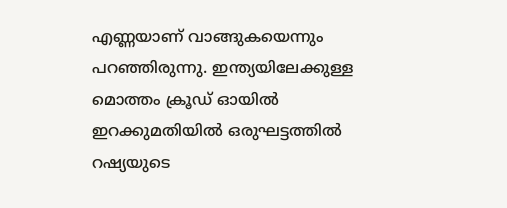എണ്ണയാണ് വാങ്ങുകയെന്നും പറഞ്ഞിരുന്നു. ഇന്ത്യയിലേക്കുള്ള മൊത്തം ക്രൂഡ് ഓയിൽ ഇറക്കുമതിയിൽ ഒരുഘട്ടത്തിൽ റഷ്യയുടെ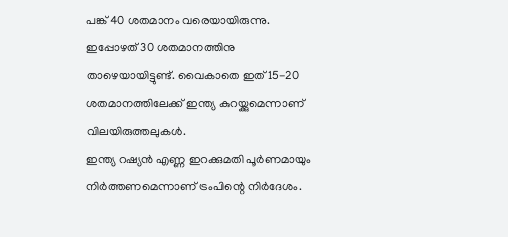പങ്ക് 40 ശതമാനം വരെയായിരുന്നു. ഇപ്പോഴത് 30 ശതമാനത്തിനു താഴെയായിട്ടുണ്ട്. വൈകാതെ ഇത് 15-20 ശതമാനത്തിലേക്ക് ഇന്ത്യ കുറയ്ക്കുമെന്നാണ് വിലയിരുത്തലുകൾ.
ഇന്ത്യ റഷ്യൻ എണ്ണ ഇറക്കുമതി പൂർണമായും നിർത്തണമെന്നാണ് ട്രംപിന്റെ നിർദേശം.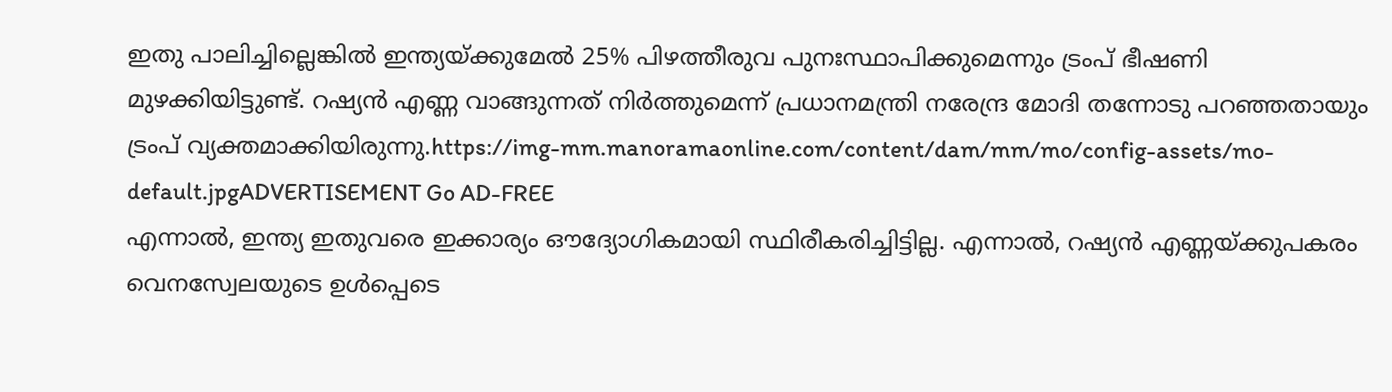ഇതു പാലിച്ചില്ലെങ്കിൽ ഇന്ത്യയ്ക്കുമേൽ 25% പിഴത്തീരുവ പുനഃസ്ഥാപിക്കുമെന്നും ട്രംപ് ഭീഷണി മുഴക്കിയിട്ടുണ്ട്. റഷ്യൻ എണ്ണ വാങ്ങുന്നത് നിർത്തുമെന്ന് പ്രധാനമന്ത്രി നരേന്ദ്ര മോദി തന്നോടു പറഞ്ഞതായും ട്രംപ് വ്യക്തമാക്കിയിരുന്നു.https://img-mm.manoramaonline.com/content/dam/mm/mo/config-assets/mo-default.jpgADVERTISEMENT Go AD-FREE
എന്നാൽ, ഇന്ത്യ ഇതുവരെ ഇക്കാര്യം ഔദ്യോഗികമായി സ്ഥിരീകരിച്ചിട്ടില്ല. എന്നാൽ, റഷ്യൻ എണ്ണയ്ക്കുപകരം വെനസ്വേലയുടെ ഉൾപ്പെടെ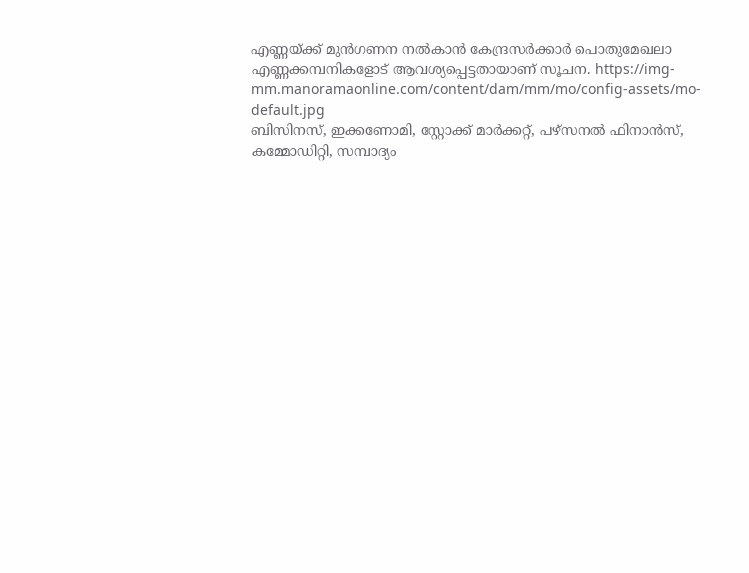എണ്ണയ്ക്ക് മുൻഗണന നൽകാൻ കേന്ദ്രസർക്കാർ പൊതുമേഖലാ എണ്ണക്കമ്പനികളോട് ആവശ്യപ്പെട്ടതായാണ് സൂചന. https://img-mm.manoramaonline.com/content/dam/mm/mo/config-assets/mo-default.jpg
ബിസിനസ്, ഇക്കണോമി, സ്റ്റോക്ക് മാർക്കറ്റ്, പഴ്സനൽ ഫിനാൻസ്, കമ്മോഡിറ്റി, സമ്പാദ്യം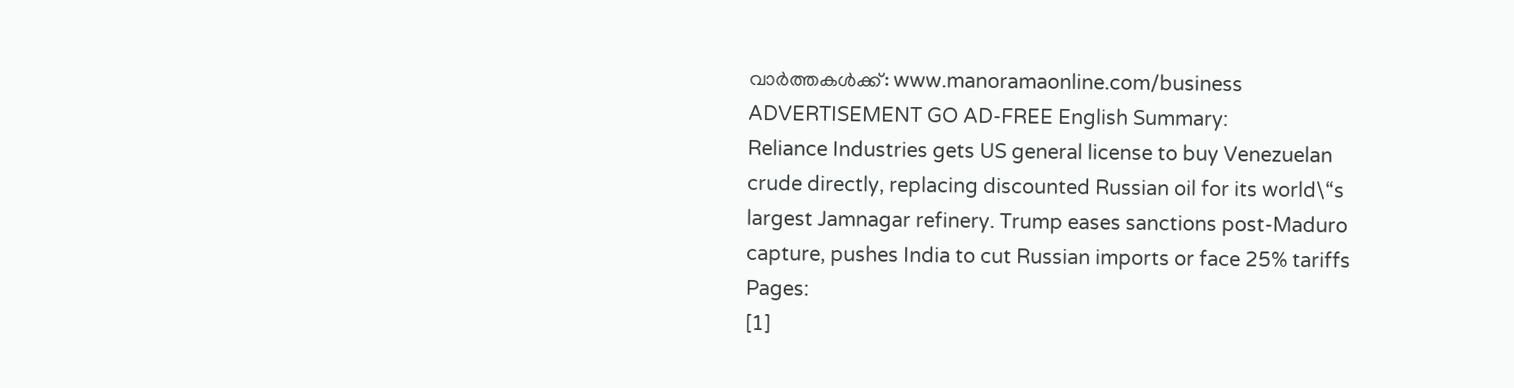വാർത്തകൾക്ക്: www.manoramaonline.com/business ADVERTISEMENT GO AD-FREE English Summary:
Reliance Industries gets US general license to buy Venezuelan crude directly, replacing discounted Russian oil for its world\“s largest Jamnagar refinery. Trump eases sanctions post-Maduro capture, pushes India to cut Russian imports or face 25% tariffs
Pages:
[1]